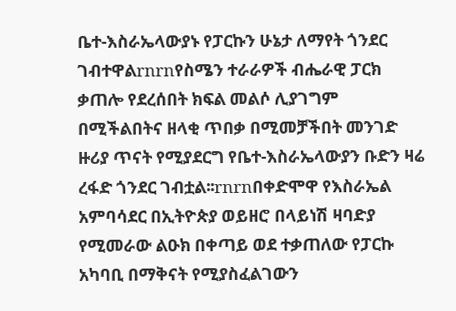ቤተ-እስራኤላውያኑ የፓርኩን ሁኔታ ለማየት ጎንደር ገብተዋልrnrnየስሜን ተራራዎች ብሔራዊ ፓርክ ቃጠሎ የደረሰበት ክፍል መልሶ ሊያገግም በሚችልበትና ዘላቂ ጥበቃ በሚመቻችበት መንገድ ዙሪያ ጥናት የሚያደርግ የቤተ-እስራኤላውያን ቡድን ዛሬ ረፋድ ጎንደር ገብቷል፡፡rnrnበቀድሞዋ የእስራኤል አምባሳደር በኢትዮጵያ ወይዘሮ በላይነሽ ዛባድያ የሚመራው ልዑክ በቀጣይ ወደ ተቃጠለው የፓርኩ አካባቢ በማቅናት የሚያስፈልገውን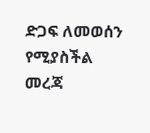ድጋፍ ለመወሰን የሚያስችል መረጃ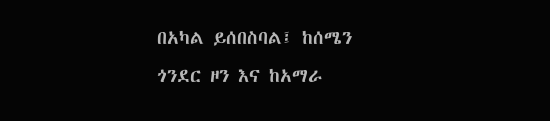በአካል ይሰበስባል፤ ከሰሜን ጎንደር ዞን እና ከአማራ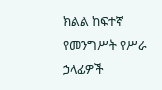ክልል ከፍተኛ የመንግሥት የሥራ ኃላፊዎች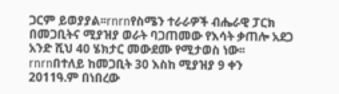ጋርም ይወያያል፡፡rnrnየስሜን ተራራዎች ብሔራዊ ፓርክ በመጋቢትና ሚያዝያ ወራት ባጋጠመው የእሳት ቃጠሎ አደጋ አንድ ሺህ 40 ሄክታር መውደሙ የሚታወስ ነው፡፡rnrnበተለይ ከመጋቢት 30 እስከ ሚያዝያ 9 ቀን 2011ዓ.ም በነበረው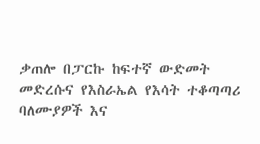ቃጠሎ በፓርኩ ከፍተኛ ውድመት መድረሱና የእስራኤል የእሳት ተቆጣጣሪ ባለሙያዎች እና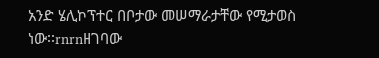አንድ ሄሊኮፕተር በቦታው መሠማራታቸው የሚታወስ ነው፡፡rnrnዘገባው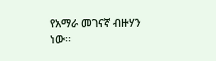የአማራ መገናኛ ብዙሃን ነው፡፡